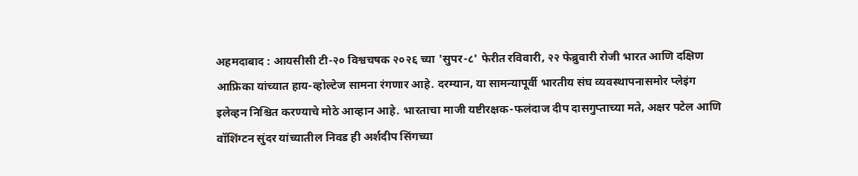अहमदाबाद : आयसीसी टी-२० विश्वचषक २०२६ च्या 'सुपर-८' फेरीत रविवारी, २२ फेब्रुवारी रोजी भारत आणि दक्षिण आफ्रिका यांच्यात हाय-व्होल्टेज सामना रंगणार आहे. दरम्यान, या सामन्यापूर्वी भारतीय संघ व्यवस्थापनासमोर प्लेइंग इलेव्हन निश्चित करण्याचे मोठे आव्हान आहे. भारताचा माजी यष्टीरक्षक-फलंदाज दीप दासगुप्ताच्या मते, अक्षर पटेल आणि वॉशिंग्टन सुंदर यांच्यातील निवड ही अर्शदीप सिंगच्या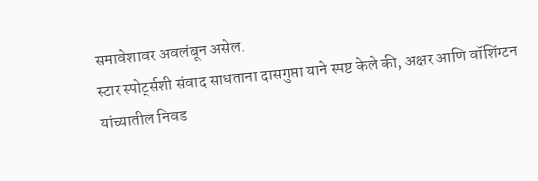समावेशावर अवलंबून असेल.
स्टार स्पोर्ट्सशी संवाद साधताना दासगुप्ता याने स्पष्ट केले की, अक्षर आणि वॉशिंग्टन यांच्यातील निवड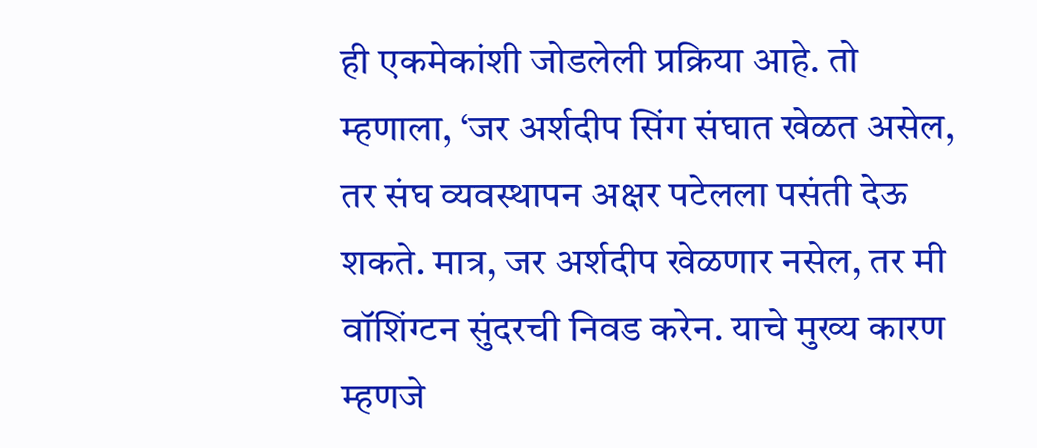ही एकमेकांशी जोडलेली प्रक्रिया आहे. तो म्हणाला, ‘जर अर्शदीप सिंग संघात खेळत असेल, तर संघ व्यवस्थापन अक्षर पटेलला पसंती देऊ शकते. मात्र, जर अर्शदीप खेळणार नसेल, तर मी वॉशिंग्टन सुंदरची निवड करेन. याचे मुख्य कारण म्हणजे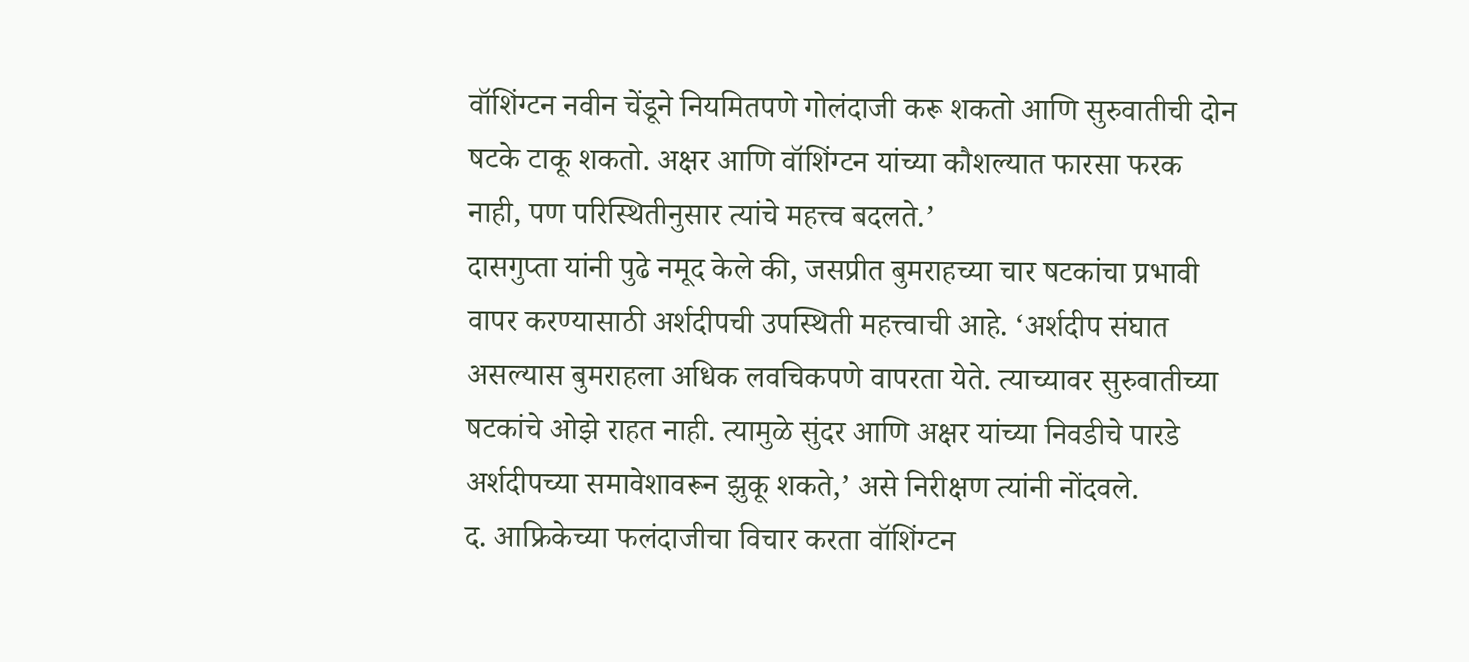वॉशिंग्टन नवीन चेंडूने नियमितपणे गोलंदाजी करू शकतो आणि सुरुवातीची दोन षटके टाकू शकतो. अक्षर आणि वॉशिंग्टन यांच्या कौशल्यात फारसा फरक नाही, पण परिस्थितीनुसार त्यांचे महत्त्व बदलते.’
दासगुप्ता यांनी पुढे नमूद केले की, जसप्रीत बुमराहच्या चार षटकांचा प्रभावी वापर करण्यासाठी अर्शदीपची उपस्थिती महत्त्वाची आहे. ‘अर्शदीप संघात असल्यास बुमराहला अधिक लवचिकपणे वापरता येते. त्याच्यावर सुरुवातीच्या षटकांचे ओझे राहत नाही. त्यामुळे सुंदर आणि अक्षर यांच्या निवडीचे पारडे अर्शदीपच्या समावेशावरून झुकू शकते,’ असे निरीक्षण त्यांनी नोंदवले.
द. आफ्रिकेच्या फलंदाजीचा विचार करता वॉशिंग्टन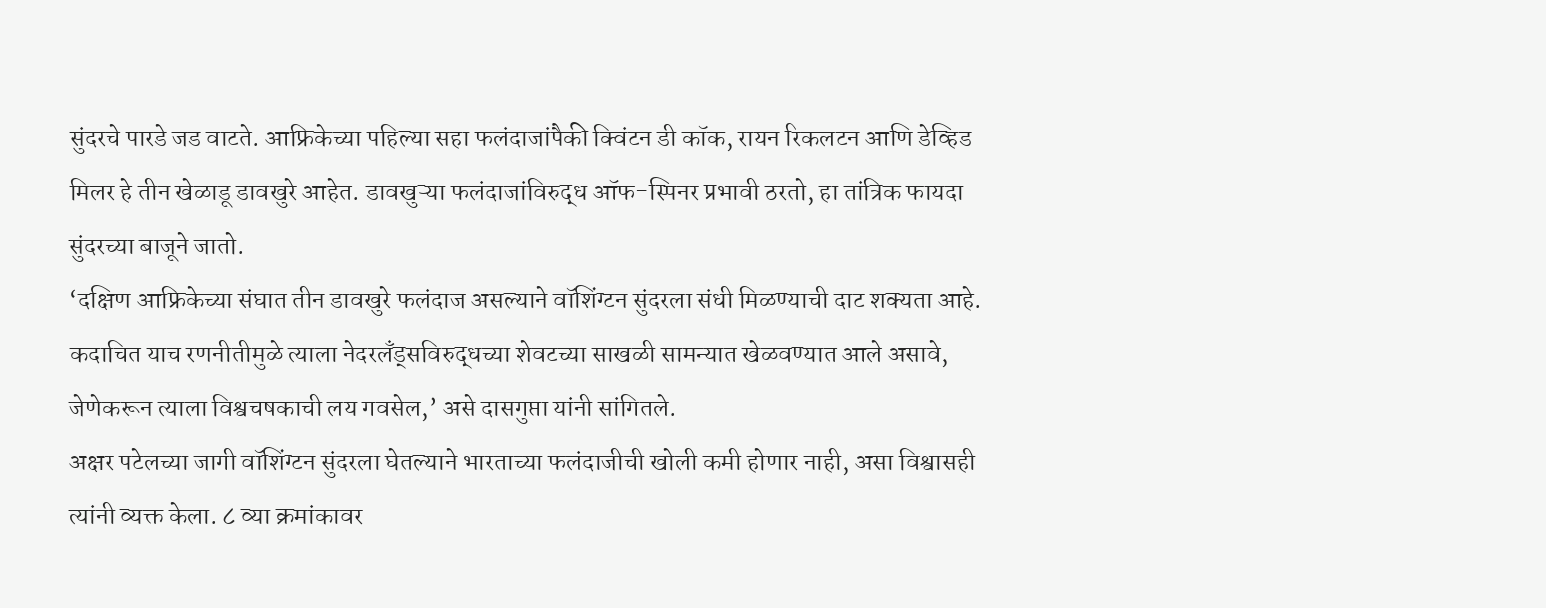सुंदरचे पारडे जड वाटते. आफ्रिकेच्या पहिल्या सहा फलंदाजांपैकी क्विंटन डी कॉक, रायन रिकलटन आणि डेव्हिड मिलर हे तीन खेळाडू डावखुरे आहेत. डावखुऱ्या फलंदाजांविरुद्ध ऑफ-स्पिनर प्रभावी ठरतो, हा तांत्रिक फायदा सुंदरच्या बाजूने जातो.
‘दक्षिण आफ्रिकेच्या संघात तीन डावखुरे फलंदाज असल्याने वॉशिंग्टन सुंदरला संधी मिळण्याची दाट शक्यता आहे. कदाचित याच रणनीतीमुळे त्याला नेदरलँड्सविरुद्धच्या शेवटच्या साखळी सामन्यात खेळवण्यात आले असावे, जेणेकरून त्याला विश्वचषकाची लय गवसेल,’ असे दासगुप्ता यांनी सांगितले.
अक्षर पटेलच्या जागी वॉशिंग्टन सुंदरला घेतल्याने भारताच्या फलंदाजीची खोली कमी होणार नाही, असा विश्वासही त्यांनी व्यक्त केला. ८ व्या क्रमांकावर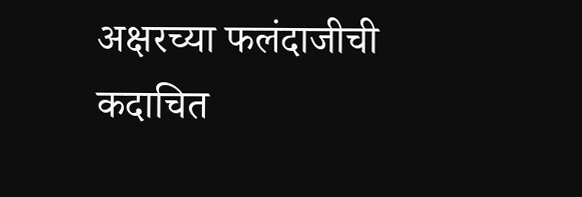अक्षरच्या फलंदाजीची कदाचित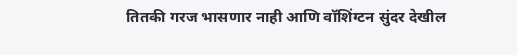तितकी गरज भासणार नाही आणि वॉशिंग्टन सुंदर देखील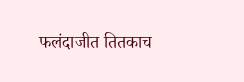फलंदाजीत तितकाच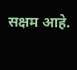सक्षम आहे.